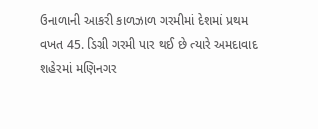ઉનાળાની આકરી કાળઝાળ ગરમીમાં દેશમાં પ્રથમ વખત 45. ડિગ્રી ગરમી પાર થઈ છે ત્યારે અમદાવાદ શહેરમાં મણિનગર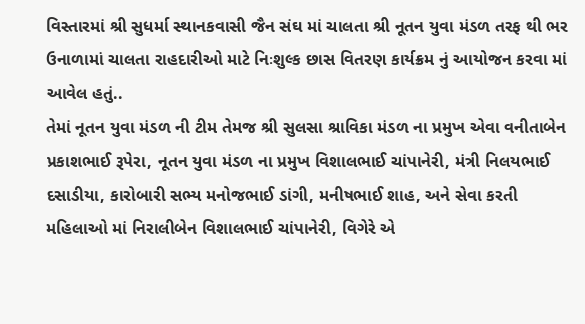વિસ્તારમાં શ્રી સુધર્મા સ્થાનકવાસી જૈન સંઘ માં ચાલતા શ્રી નૂતન યુવા મંડળ તરફ થી ભર ઉનાળામાં ચાલતા રાહદારીઓ માટે નિઃશુલ્ક છાસ વિતરણ કાર્યક્રમ નું આયોજન કરવા માં આવેલ હતું..
તેમાં નૂતન યુવા મંડળ ની ટીમ તેમજ શ્રી સુલસા શ્રાવિકા મંડળ ના પ્રમુખ એવા વનીતાબેન પ્રકાશભાઈ રૂપેરા, નૂતન યુવા મંડળ ના પ્રમુખ વિશાલભાઈ ચાંપાનેરી, મંત્રી નિલયભાઈ દસાડીયા, કારોબારી સભ્ય મનોજભાઈ ડાંગી, મનીષભાઈ શાહ, અને સેવા કરતી મહિલાઓ માં નિરાલીબેન વિશાલભાઈ ચાંપાનેરી, વિગેરે એ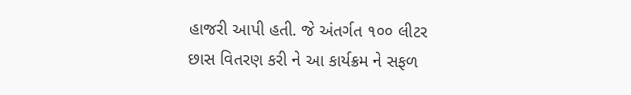હાજરી આપી હતી. જે અંતર્ગત ૧૦૦ લીટર છાસ વિતરણ કરી ને આ કાર્યક્રમ ને સફળ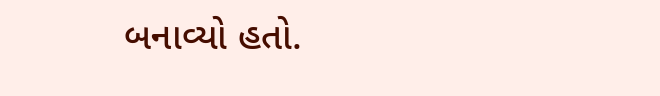બનાવ્યો હતો.